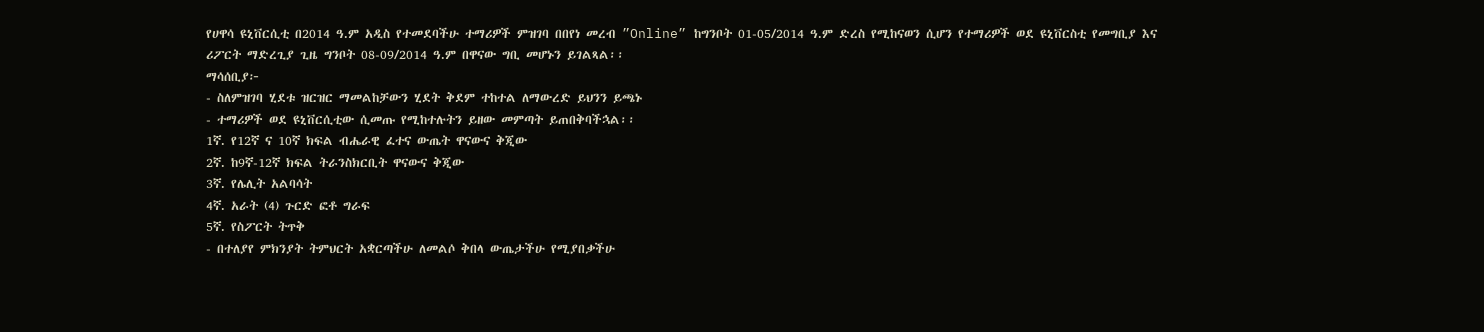የሀዋሳ ዩኒቨርሲቲ በ2014 ዓ.ም አዲስ የተመደባችሁ ተማሪዎች ምዝገባ በበየነ መረብ ”Online” ከግንቦት 01-05/2014 ዓ.ም ድረስ የሚከናወን ሲሆን የተማሪዎች ወደ ዩኒቨርስቲ የመግቢያ እና ሪፖርት ማድረጊያ ጊዜ ግንቦት 08-09/2014 ዓ.ም በዋናው ግቢ መሆኑን ይገልጻል፡፡
ማሳሰቢያ፦
- ስለምዝገባ ሂደቱ ዝርዝር ማመልከቻውን ሂደት ቅደም ተከተል ለማውረድ ይህንን ይጫኑ
- ተማሪዎች ወደ ዩኒቨርሲቲው ሲመጡ የሚከተሉትን ይዘው መምጣት ይጠበቅባችኋል፡፡
1ኛ. የ12ኛ ና 10ኛ ክፍል ብሔራዊ ፈተና ውጤት ዋናውና ቅጂው
2ኛ. ከ9ኛ-12ኛ ክፍል ትራንስክርቢት ዋናውና ቅጂው
3ኛ. የሌሊት አልባሳት
4ኛ. አራት (4) ጉርድ ፎቶ ግራፍ
5ኛ. የስፖርት ትጥቅ
- በተለያየ ምክንያት ትምህርት አቋርጣችሁ ለመልሶ ቅበላ ውጤታችሁ የሚያበቃችሁ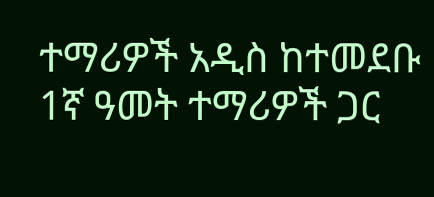ተማሪዎች አዲስ ከተመደቡ 1ኛ ዓመት ተማሪዎች ጋር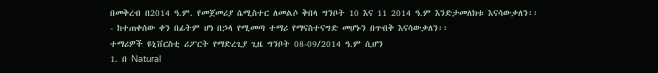በመቅረብ በ2014 ዓ.ም. የመጀመሪያ ሴሚስተር ለመልሶ ቅበላ ግንቦት 10 እና 11 2014 ዓ.ም እንድታመለክቱ እናሳውቃለን፡፡
- ከተጠቀሰው ቀን በፊትም ሆነ በኃላ የሚመጣ ተማሪ የማናስተናግድ መሆኑን በጥብቅ እናሳውቃለን፡፡
ተማሪዎች ዩኒቨርስቲ ሪፖርት የማድረጊያ ጊዜ ግንቦት 08-09/2014 ዓ.ም ሲሆን
1. በ Natural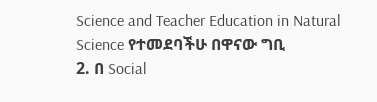Science and Teacher Education in Natural Science የተመደባችሁ በዋናው ግቢ
2. በ Social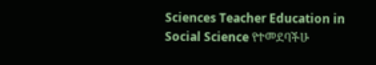Sciences Teacher Education in Social Science የተመደባችሁ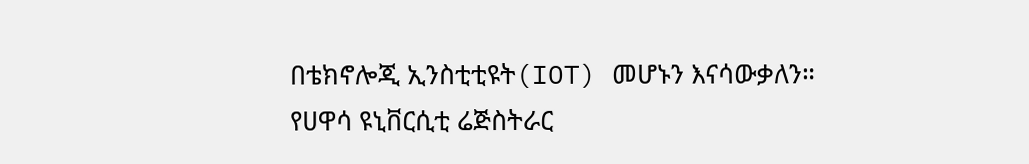በቴክኖሎጂ ኢንስቲቲዩት(IOT) መሆኑን እናሳውቃለን።
የሀዋሳ ዩኒቨርሲቲ ሬጅስትራር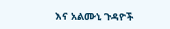እና አልሙኒ ጉዳዮች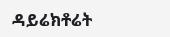ዳይሬክቶሬት